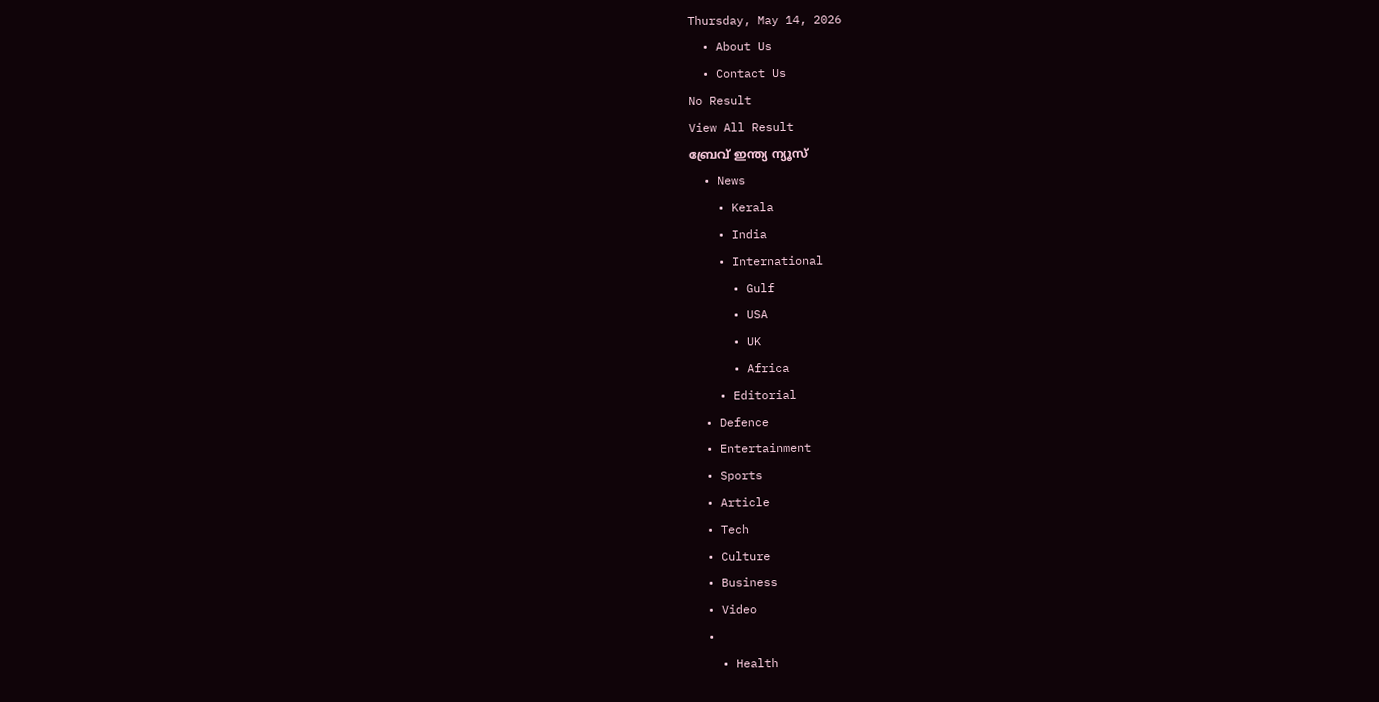Thursday, May 14, 2026
  • About Us
  • Contact Us
No Result
View All Result
ബ്രേവ് ഇന്ത്യ ന്യൂസ്
  • News
    • Kerala
    • India
    • International
      • Gulf
      • USA
      • UK
      • Africa
    • Editorial
  • Defence
  • Entertainment
  • Sports
  • Article
  • Tech
  • Culture
  • Business
  • Video
  •
    • Health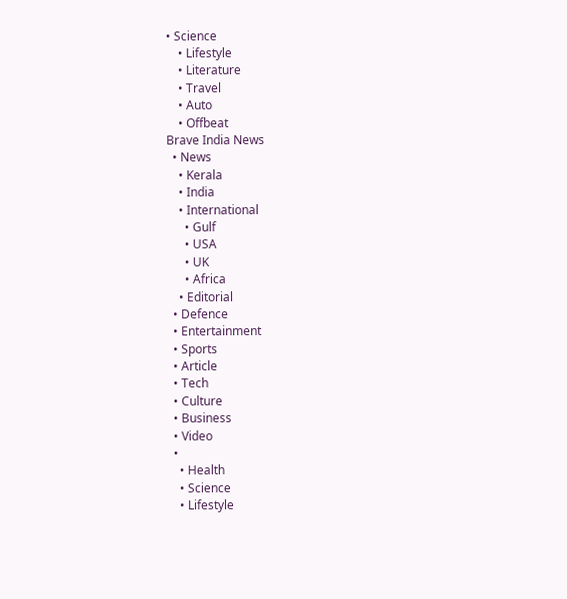• Science
    • Lifestyle
    • Literature
    • Travel
    • Auto
    • Offbeat
Brave India News
  • News
    • Kerala
    • India
    • International
      • Gulf
      • USA
      • UK
      • Africa
    • Editorial
  • Defence
  • Entertainment
  • Sports
  • Article
  • Tech
  • Culture
  • Business
  • Video
  •
    • Health
    • Science
    • Lifestyle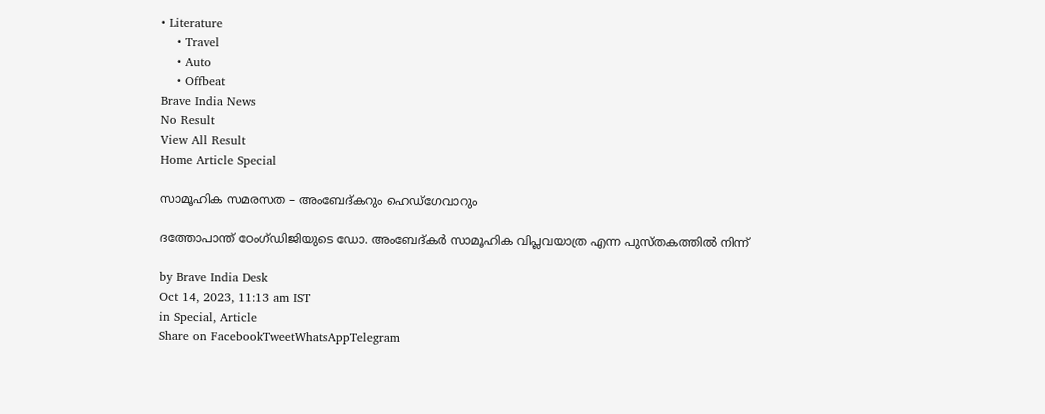• Literature
    • Travel
    • Auto
    • Offbeat
Brave India News
No Result
View All Result
Home Article Special

സാമൂഹിക സമരസത – അംബേദ്കറും ഹെഡ്ഗേവാറും

ദത്തോപാന്ത് ഠേംഗ്ഡിജിയുടെ ഡോ. അംബേദ്കർ സാമൂഹിക വിപ്ലവയാത്ര എന്ന പുസ്തകത്തിൽ നിന്ന്

by Brave India Desk
Oct 14, 2023, 11:13 am IST
in Special, Article
Share on FacebookTweetWhatsAppTelegram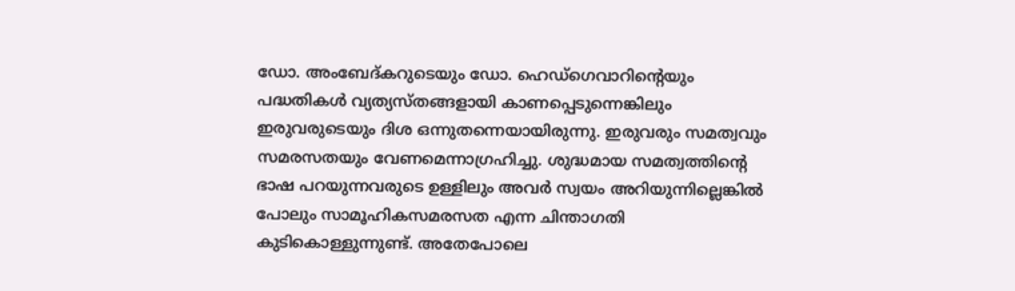ഡോ. അംബേദ്കറുടെയും ഡോ. ഹെഡ്ഗെവാറിന്റെയും പദ്ധതികൾ വ്യത്യസ്തങ്ങളായി കാണപ്പെടുന്നെങ്കിലും ഇരുവരുടെയും ദിശ ഒന്നുതന്നെയായിരുന്നു. ഇരുവരും സമത്വവും സമരസതയും വേണമെന്നാഗ്രഹിച്ചു. ശുദ്ധമായ സമത്വത്തിന്റെ ഭാഷ പറയുന്നവരുടെ ഉള്ളിലും അവർ സ്വയം അറിയുന്നില്ലെങ്കിൽ പോലും സാമൂഹികസമരസത എന്ന ചിന്താഗതി കുടികൊള്ളുന്നുണ്ട്. അതേപോലെ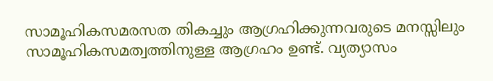സാമൂഹികസമരസത തികച്ചും ആഗ്രഹിക്കുന്നവരുടെ മനസ്സിലും സാമൂഹികസമത്വത്തിനുള്ള ആഗ്രഹം ഉണ്ട്. വ്യത്യാസം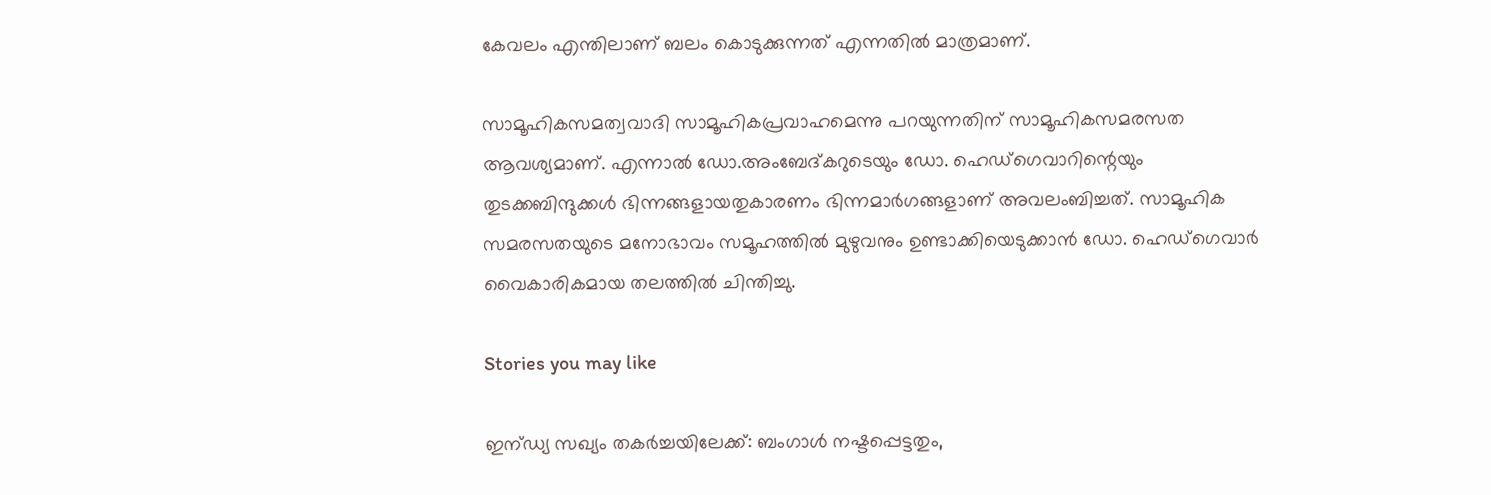കേവലം എന്തിലാണ് ബലം കൊടുക്കുന്നത് എന്നതിൽ മാത്രമാണ്.

സാമൂഹികസമത്വവാദി സാമൂഹികപ്രവാഹമെന്നു പറയുന്നതിന് സാമൂഹികസമരസത ആവശ്യമാണ്. എന്നാൽ ഡോ.അംബേദ്കറുടെയും ഡോ. ഹെഡ്ഗെവാറിന്റെയും തുടക്കബിന്ദുക്കൾ ഭിന്നങ്ങളായതുകാരണം ഭിന്നമാർഗങ്ങളാണ് അവലംബിച്ചത്. സാമൂഹിക സമരസതയുടെ മനോഭാവം സമൂഹത്തിൽ മുഴുവനും ഉണ്ടാക്കിയെടുക്കാൻ ഡോ. ഹെഡ്ഗെവാർ വൈകാരികമായ തലത്തിൽ ചിന്തിച്ചു.

Stories you may like

ഇന്ഡ്യ സഖ്യം തകർച്ചയിലേക്ക്: ബംഗാൾ നഷ്ടപ്പെട്ടതും,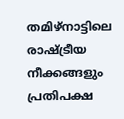തമിഴ്‌നാട്ടിലെ രാഷ്ട്രീയ നീക്കങ്ങളും പ്രതിപക്ഷ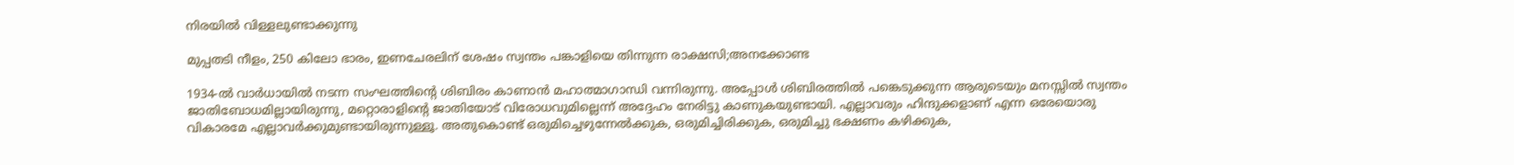നിരയിൽ വിള്ളലുണ്ടാക്കുന്നു

മുപ്പതടി നീളം, 250 കിലോ ഭാരം, ഇണചേരലിന് ശേഷം സ്വന്തം പങ്കാളിയെ തിന്നുന്ന രാക്ഷസി;അനക്കോണ്ട

1934-ൽ വാർധായിൽ നടന്ന സംഘത്തിന്റെ ശിബിരം കാണാൻ മഹാത്മാഗാന്ധി വന്നിരുന്നു. അപ്പോൾ ശിബിരത്തിൽ പങ്കെടുക്കുന്ന ആരുടെയും മനസ്സിൽ സ്വന്തം ജാതിബോധമില്ലായിരുന്നു, മറ്റൊരാളിന്റെ ജാതിയോട് വിരോധവുമില്ലെന്ന് അദ്ദേഹം നേരിട്ടു കാണുകയുണ്ടായി. എല്ലാവരും ഹിന്ദുക്കളാണ് എന്ന ഒരേയൊരു വികാരമേ എല്ലാവർക്കുമുണ്ടായിരുന്നുള്ളൂ. അതുകൊണ്ട് ഒരുമിച്ചെഴുന്നേൽക്കുക, ഒരുമിച്ചിരിക്കുക, ഒരുമിച്ചു ഭക്ഷണം കഴിക്കുക,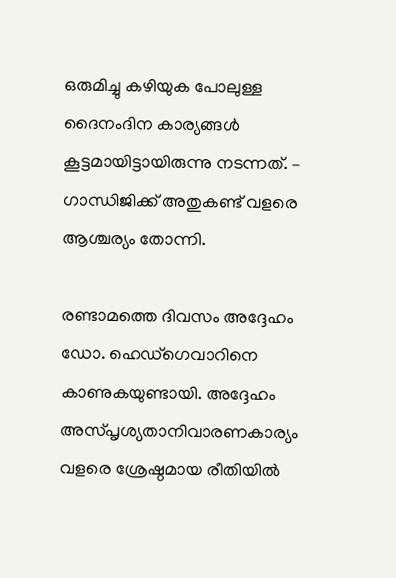ഒരുമിച്ചു കഴിയുക പോലുള്ള ദൈനംദിന കാര്യങ്ങൾ കൂട്ടമായിട്ടായിരുന്നു നടന്നത്. – ഗാന്ധിജിക്ക് അതുകണ്ട് വളരെ ആശ്ചര്യം തോന്നി.

രണ്ടാമത്തെ ദിവസം അദ്ദേഹം ഡോ. ഹെഡ്ഗെവാറിനെ കാണുകയുണ്ടായി. അദ്ദേഹം അസ്പൃശ്യതാനിവാരണകാര്യം വളരെ ശ്രേഷ്ഠമായ രീതിയിൽ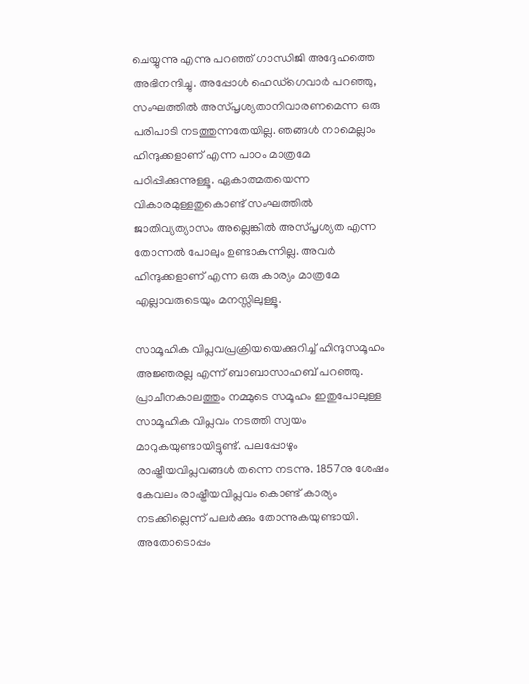ചെയ്യുന്നു എന്നു പറഞ്ഞ് ഗാന്ധിജി അദ്ദേഹത്തെ അഭിനന്ദിച്ചു. അപ്പോൾ ഹെഡ്ഗെവാർ പറഞ്ഞു, സംഘത്തിൽ അസ്പൃശ്യതാനിവാരണമെന്ന ഒരു പരിപാടി നടത്തുന്നതേയില്ല. ഞങ്ങൾ നാമെല്ലാം ഹിന്ദുക്കളാണ് എന്ന പാഠം മാത്രമേ പഠിപ്പിക്കുന്നുള്ളൂ. ഏകാത്മതയെന്ന വികാരമുള്ളതുകൊണ്ട് സംഘത്തിൽ ജാതിവ്യത്യാസം അല്ലെങ്കിൽ അസ്പൃശ്യത എന്ന തോന്നൽ പോലും ഉണ്ടാകുന്നില്ല. അവർ ഹിന്ദുക്കളാണ് എന്ന ഒരു കാര്യം മാത്രമേ എല്ലാവരുടെയും മനസ്സിലുള്ളൂ.

സാമൂഹിക വിപ്ലവപ്രക്രിയയെക്കുറിച്ച് ഹിന്ദുസമൂഹം അജ്ഞരല്ല എന്ന് ബാബാസാഹബ് പറഞ്ഞു. പ്രാചീനകാലത്തും നമ്മുടെ സമൂഹം ഇതുപോലുള്ള സാമൂഹിക വിപ്ലവം നടത്തി സ്വയം മാറുകയുണ്ടായിട്ടുണ്ട്. പലപ്പോഴും രാഷ്ട്രീയവിപ്ലവങ്ങൾ തന്നെ നടന്നു. 1857നു ശേഷം കേവലം രാഷ്ട്രീയവിപ്ലവം കൊണ്ട് കാര്യം നടക്കില്ലെന്ന് പലർക്കും തോന്നുകയുണ്ടായി. അതോടൊപ്പം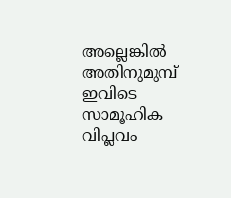അല്ലെങ്കിൽ അതിനുമുമ്പ് ഇവിടെ സാമൂഹിക വിപ്ലവം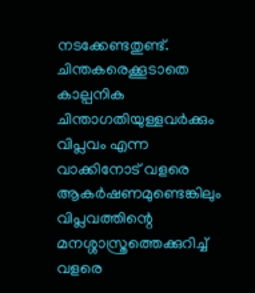നടക്കേണ്ടതുണ്ട്. ചിന്തകരെക്കൂടാതെ കാല്പനിക ചിന്താഗതിയുള്ളവർക്കും വിപ്ലവം എന്ന വാക്കിനോട് വളരെ ആകർഷണമുണ്ടെങ്കിലും വിപ്ലവത്തിന്റെ മനശ്ശാസ്ത്രത്തെക്കുറിച്ച് വളരെ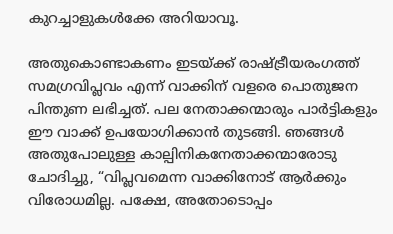കുറച്ചാളുകൾക്കേ അറിയാവൂ.

അതുകൊണ്ടാകണം ഇടയ്ക്ക് രാഷ്ട്രീയരംഗത്ത് സമഗ്രവിപ്ലവം എന്ന് വാക്കിന് വളരെ പൊതുജന പിന്തുണ ലഭിച്ചത്. പല നേതാക്കന്മാരും പാർട്ടികളും ഈ വാക്ക് ഉപയോഗിക്കാൻ തുടങ്ങി. ഞങ്ങൾ അതുപോലുള്ള കാല്പിനികനേതാക്കന്മാരോടു ചോദിച്ചു, “വിപ്ലവമെന്ന വാക്കിനോട് ആർക്കും വിരോധമില്ല. പക്ഷേ, അതോടൊപ്പം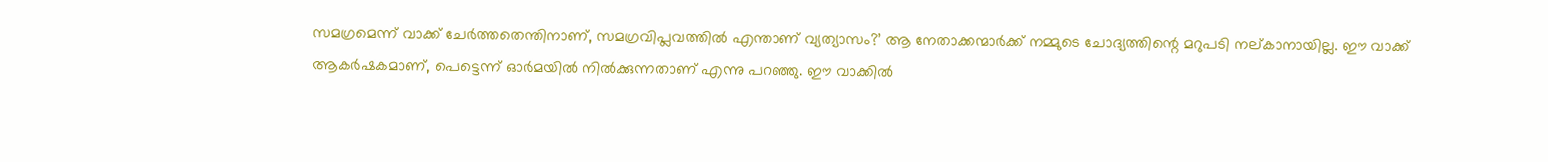സമഗ്രമെന്ന് വാക്ക് ചേർത്തതെന്തിനാണ്, സമഗ്രവിപ്ലവത്തിൽ എന്താണ് വ്യത്യാസം?’ ആ നേതാക്കന്മാർക്ക് നമ്മുടെ ചോദ്യത്തിന്റെ മറുപടി നല്കാനായില്ല. ഈ വാക്ക് ആകർഷകമാണ്, പെട്ടെന്ന് ഓർമയിൽ നിൽക്കുന്നതാണ് എന്നു പറഞ്ഞു. ഈ വാക്കിൽ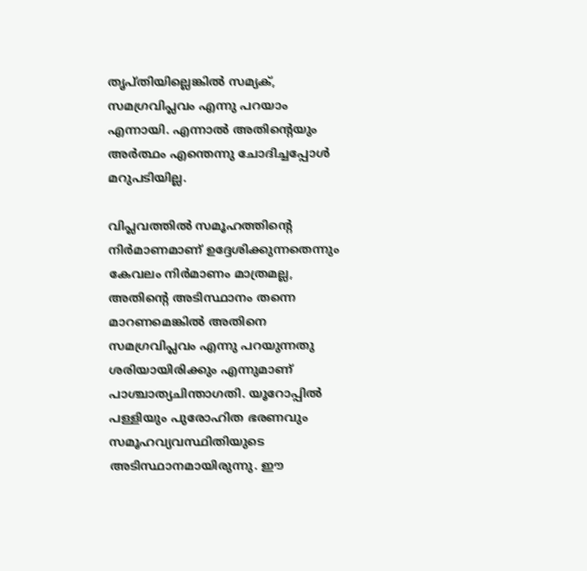തൃപ്തിയില്ലെങ്കിൽ സമ്യക്, സമഗ്രവിപ്ലവം എന്നു പറയാം എന്നായി. എന്നാൽ അതിന്റെയും അർത്ഥം എന്തെന്നു ചോദിച്ചപ്പോൾ മറുപടിയില്ല.

വിപ്ലവത്തിൽ സമൂഹത്തിന്റെ നിർമാണമാണ് ഉദ്ദേശിക്കുന്നതെന്നും കേവലം നിർമാണം മാത്രമല്ല, അതിന്റെ അടിസ്ഥാനം തന്നെ മാറണമെങ്കിൽ അതിനെ സമഗ്രവിപ്ലവം എന്നു പറയുന്നതു ശരിയായിരിക്കും എന്നുമാണ് പാശ്ചാത്യചിന്താഗതി. യൂറോപ്പിൽ പള്ളിയും പുരോഹിത ഭരണവും സമൂഹവ്യവസ്ഥിതിയുടെ അടിസ്ഥാനമായിരുന്നു. ഈ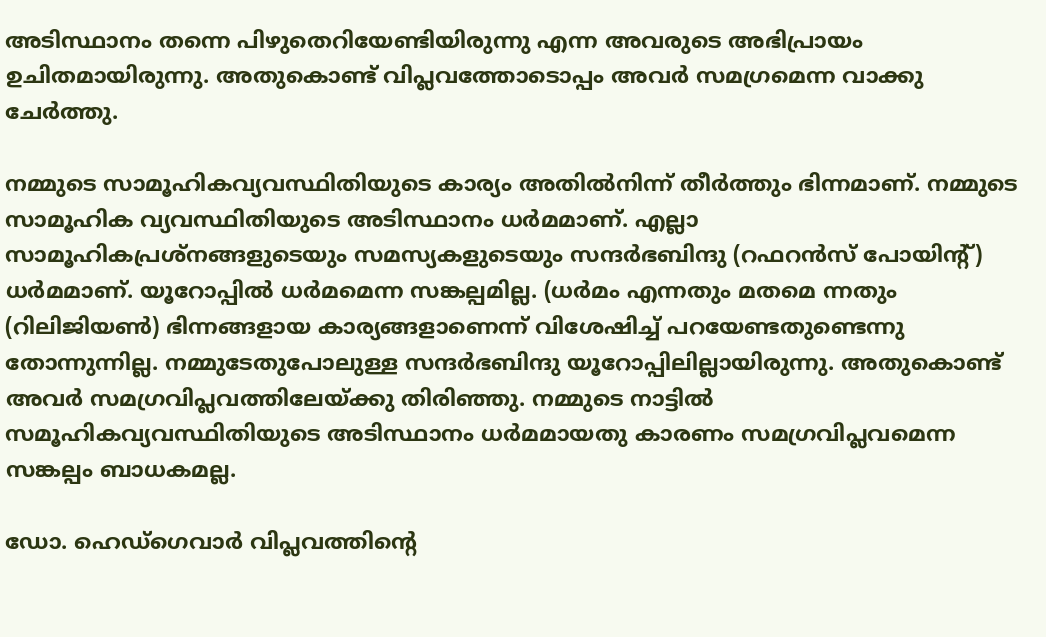അടിസ്ഥാനം തന്നെ പിഴുതെറിയേണ്ടിയിരുന്നു എന്ന അവരുടെ അഭിപ്രായം ഉചിതമായിരുന്നു. അതുകൊണ്ട് വിപ്ലവത്തോടൊപ്പം അവർ സമഗ്രമെന്ന വാക്കു ചേർത്തു.

നമ്മുടെ സാമൂഹികവ്യവസ്ഥിതിയുടെ കാര്യം അതിൽനിന്ന് തീർത്തും ഭിന്നമാണ്. നമ്മുടെ സാമൂഹിക വ്യവസ്ഥിതിയുടെ അടിസ്ഥാനം ധർമമാണ്. എല്ലാ സാമൂഹികപ്രശ്നങ്ങളുടെയും സമസ്യകളുടെയും സന്ദർഭബിന്ദു (റഫറൻസ് പോയിന്റ്) ധർമമാണ്. യൂറോപ്പിൽ ധർമമെന്ന സങ്കല്പമില്ല. (ധർമം എന്നതും മതമെ ന്നതും (റിലിജിയൺ) ഭിന്നങ്ങളായ കാര്യങ്ങളാണെന്ന് വിശേഷിച്ച് പറയേണ്ടതുണ്ടെന്നു തോന്നുന്നില്ല. നമ്മുടേതുപോലുള്ള സന്ദർഭബിന്ദു യൂറോപ്പിലില്ലായിരുന്നു. അതുകൊണ്ട് അവർ സമഗ്രവിപ്ലവത്തിലേയ്ക്കു തിരിഞ്ഞു. നമ്മുടെ നാട്ടിൽ സമൂഹികവ്യവസ്ഥിതിയുടെ അടിസ്ഥാനം ധർമമായതു കാരണം സമഗ്രവിപ്ലവമെന്ന സങ്കല്പം ബാധകമല്ല.

ഡോ. ഹെഡ്ഗെവാർ വിപ്ലവത്തിന്റെ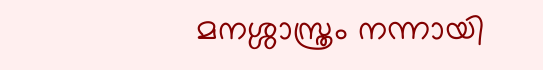മനശ്ശാസ്ത്രം നന്നായി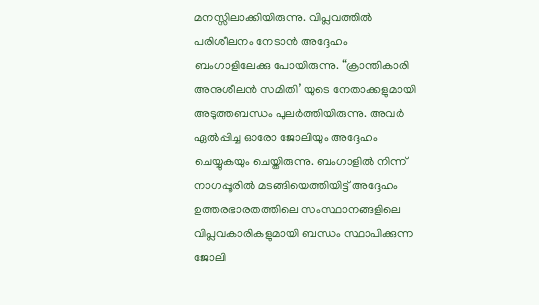മനസ്സിലാക്കിയിരുന്നു. വിപ്ലവത്തിൽ പരിശീലനം നേടാൻ അദ്ദേഹം ബംഗാളിലേക്കു പോയിരുന്നു. “ക്രാന്തികാരി അനുശീലൻ സമിതി’ യുടെ നേതാക്കളുമായി അടുത്തബന്ധം പുലർത്തിയിരുന്നു. അവർ ഏൽപ്പിച്ച ഓരോ ജോലിയും അദ്ദേഹം ചെയ്യുകയും ചെയ്തിരുന്നു. ബംഗാളിൽ നിന്ന് നാഗപ്പൂരിൽ മടങ്ങിയെത്തിയിട്ട് അദ്ദേഹം ഉത്തരഭാരതത്തിലെ സംസ്ഥാനങ്ങളിലെ വിപ്ലവകാരികളുമായി ബന്ധം സ്ഥാപിക്കുന്ന ജോലി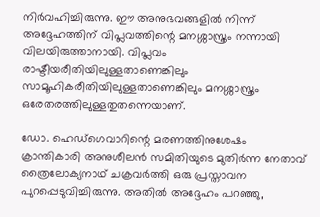നിർവഹിച്ചിരുന്നു. ഈ അനുഭവങ്ങളിൽ നിന്ന് അദ്ദേഹത്തിന് വിപ്ലവത്തിന്റെ മനശ്ശാസ്ത്രം നന്നായി വിലയിരുത്താനായി. വിപ്ലവം രാഷ്ടീയരീതിയിലുള്ളതാണെങ്കിലും സാമൂഹികരീതിയിലുള്ളതാണെങ്കിലും മനശ്ശാസ്ത്രം ഒരേതരത്തിലുള്ളതുതന്നെയാണ്.

ഡോ. ഹെഡ്ഗെവാറിന്റെ മരണത്തിനുശേഷം ക്രാന്തികാരി അനുശീലൻ സമിതിയുടെ മുതിർന്ന നേതാവ് ത്രൈലോക്യനാഥ് ചക്രവർത്തി ഒരു പ്രസ്താവന പുറപ്പെടുവിച്ചിരുന്നു. അതിൽ അദ്ദേഹം പറഞ്ഞു,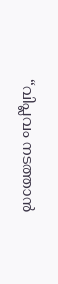“വിപ്ലവം നടത്താൻ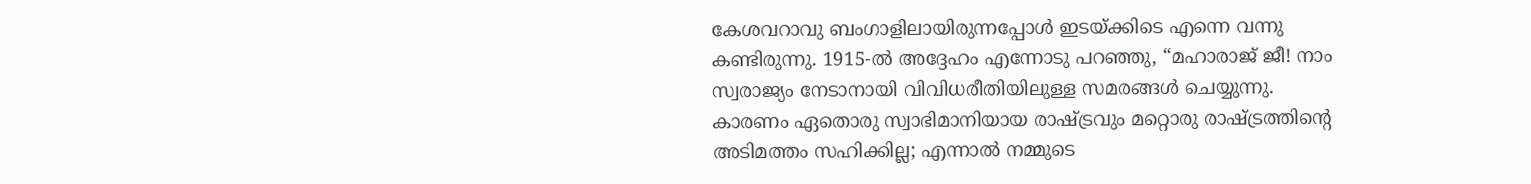കേശവറാവു ബംഗാളിലായിരുന്നപ്പോൾ ഇടയ്ക്കിടെ എന്നെ വന്നു കണ്ടിരുന്നു. 1915-ൽ അദ്ദേഹം എന്നോടു പറഞ്ഞു, “മഹാരാജ് ജീ! നാം സ്വരാജ്യം നേടാനായി വിവിധരീതിയിലുള്ള സമരങ്ങൾ ചെയ്യുന്നു. കാരണം ഏതൊരു സ്വാഭിമാനിയായ രാഷ്ട്രവും മറ്റൊരു രാഷ്ട്രത്തിന്റെ അടിമത്തം സഹിക്കില്ല; എന്നാൽ നമ്മുടെ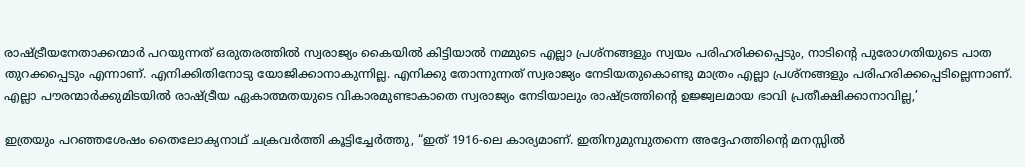രാഷ്ട്രീയനേതാക്കന്മാർ പറയുന്നത് ഒരുതരത്തിൽ സ്വരാജ്യം കൈയിൽ കിട്ടിയാൽ നമ്മുടെ എല്ലാ പ്രശ്നങ്ങളും സ്വയം പരിഹരിക്കപ്പെടും, നാടിന്റെ പുരോഗതിയുടെ പാത തുറക്കപ്പെടും എന്നാണ്. എനിക്കിതിനോടു യോജിക്കാനാകുന്നില്ല. എനിക്കു തോന്നുന്നത് സ്വരാജ്യം നേടിയതുകൊണ്ടു മാത്രം എല്ലാ പ്രശ്നങ്ങളും പരിഹരിക്കപ്പെടില്ലെന്നാണ്. എല്ലാ പൗരന്മാർക്കുമിടയിൽ രാഷ്ട്രീയ ഏകാത്മതയുടെ വികാരമുണ്ടാകാതെ സ്വരാജ്യം നേടിയാലും രാഷ്ട്രത്തിന്റെ ഉജ്ജ്വലമായ ഭാവി പ്രതീക്ഷിക്കാനാവില്ല,’

ഇത്രയും പറഞ്ഞശേഷം തൈലോക്യനാഥ് ചക്രവർത്തി കൂട്ടിച്ചേർത്തു, “ഇത് 1916-ലെ കാര്യമാണ്. ഇതിനുമുമ്പുതന്നെ അദ്ദേഹത്തിന്റെ മനസ്സിൽ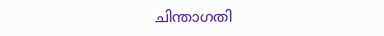ചിന്താഗതി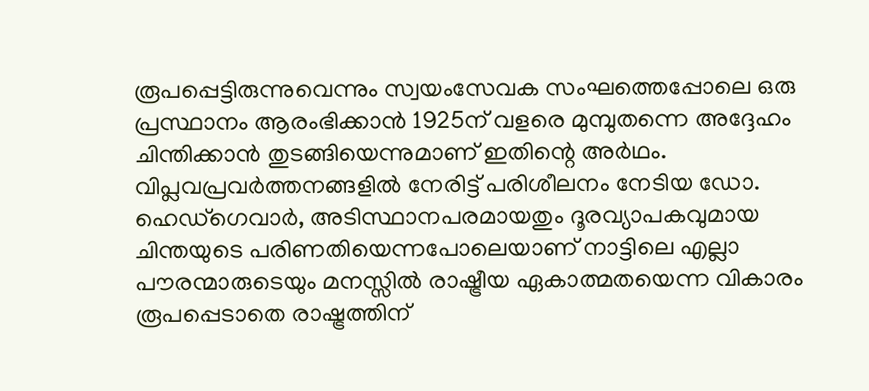രൂപപ്പെട്ടിരുന്നുവെന്നും സ്വയംസേവക സംഘത്തെപ്പോലെ ഒരു പ്രസ്ഥാനം ആരംഭിക്കാൻ 1925ന് വളരെ മുമ്പുതന്നെ അദ്ദേഹം ചിന്തിക്കാൻ തുടങ്ങിയെന്നുമാണ് ഇതിന്റെ അർഥം. വിപ്ലവപ്രവർത്തനങ്ങളിൽ നേരിട്ട് പരിശീലനം നേടിയ ഡോ. ഹെഡ്ഗെവാർ, അടിസ്ഥാനപരമായതും ദൂരവ്യാപകവുമായ ചിന്തയുടെ പരിണതിയെന്നപോലെയാണ് നാട്ടിലെ എല്ലാ പൗരന്മാരുടെയും മനസ്സിൽ രാഷ്ട്രീയ ഏകാത്മതയെന്ന വികാരം രൂപപ്പെടാതെ രാഷ്ട്രത്തിന്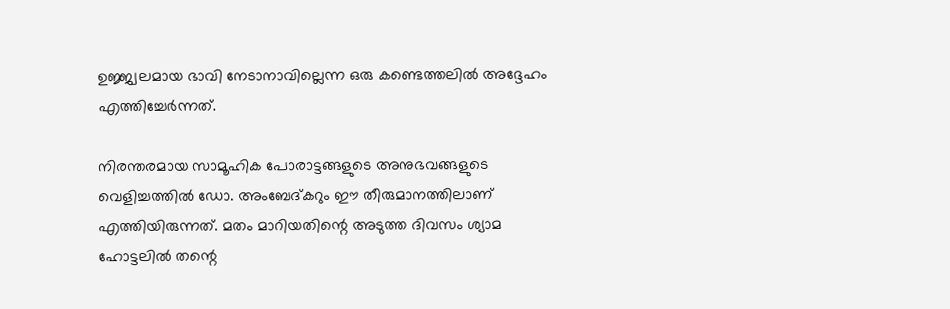ഉജ്ജ്വലമായ ഭാവി നേടാനാവില്ലെന്ന ഒരു കണ്ടെത്തലിൽ അദ്ദേഹം എത്തിച്ചേർന്നത്.

നിരന്തരമായ സാമൂഹിക പോരാട്ടങ്ങളുടെ അനുഭവങ്ങളുടെ വെളിച്ചത്തിൽ ഡോ. അംബേദ്കറും ഈ തീരുമാനത്തിലാണ് എത്തിയിരുന്നത്. മതം മാറിയതിന്റെ അടുത്ത ദിവസം ശ്യാമ ഹോട്ടലിൽ തന്റെ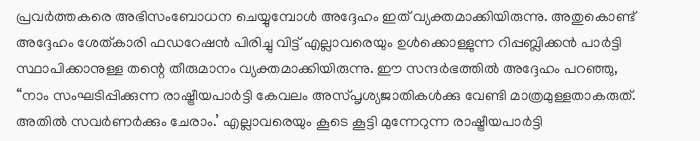പ്രവർത്തകരെ അഭിസംബോധന ചെയ്യുമ്പോൾ അദ്ദേഹം ഇത് വ്യക്തമാക്കിയിരുന്നു. അതുകൊണ്ട് അദ്ദേഹം ശേത്കാരി ഫഡറേഷൻ പിരിച്ചു വിട്ട് എല്ലാവരെയും ഉൾക്കൊള്ളുന്ന റിപ്പബ്ലിക്കൻ പാർട്ടി സ്ഥാപിക്കാനുള്ള തന്റെ തീരുമാനം വ്യക്തമാക്കിയിരുന്നു. ഈ സന്ദർഭത്തിൽ അദ്ദേഹം പറഞ്ഞു, “നാം സംഘടിപ്പിക്കുന്ന രാഷ്ട്രീയപാർട്ടി കേവലം അസ്പൃശ്യജാതികൾക്കു വേണ്ടി മാത്രമുള്ളതാകരുത്. അതിൽ സവർണർക്കും ചേരാം.’ എല്ലാവരെയും കൂടെ കൂട്ടി മുന്നേറുന്ന രാഷ്ട്രീയപാർട്ടി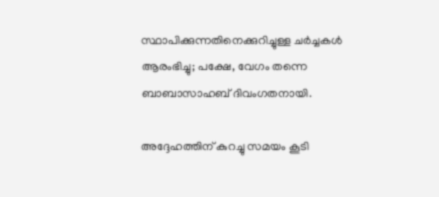സ്ഥാപിക്കുന്നതിനെക്കുറിച്ചുള്ള ചർച്ചകൾ ആരംഭിച്ചു; പക്ഷേ, വേഗം തന്നെ ബാബാസാഹബ് ദിവംഗതനായി.

അദ്ദേഹത്തിന് കുറച്ചു സമയം കൂടി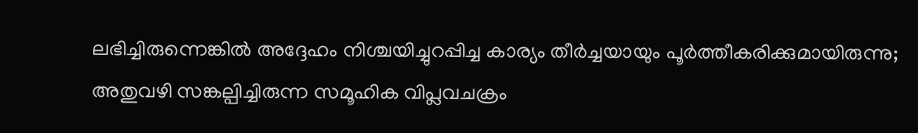ലഭിച്ചിരുന്നെങ്കിൽ അദ്ദേഹം നിശ്ചയിച്ചുറപ്പിച്ച കാര്യം തീർച്ചയായും പൂർത്തീകരിക്കുമായിരുന്നു; അതുവഴി സങ്കല്പിച്ചിരുന്ന സമൂഹിക വിപ്ലവചക്രം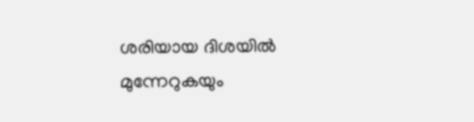ശരിയായ ദിശയിൽ മുന്നേറുകയും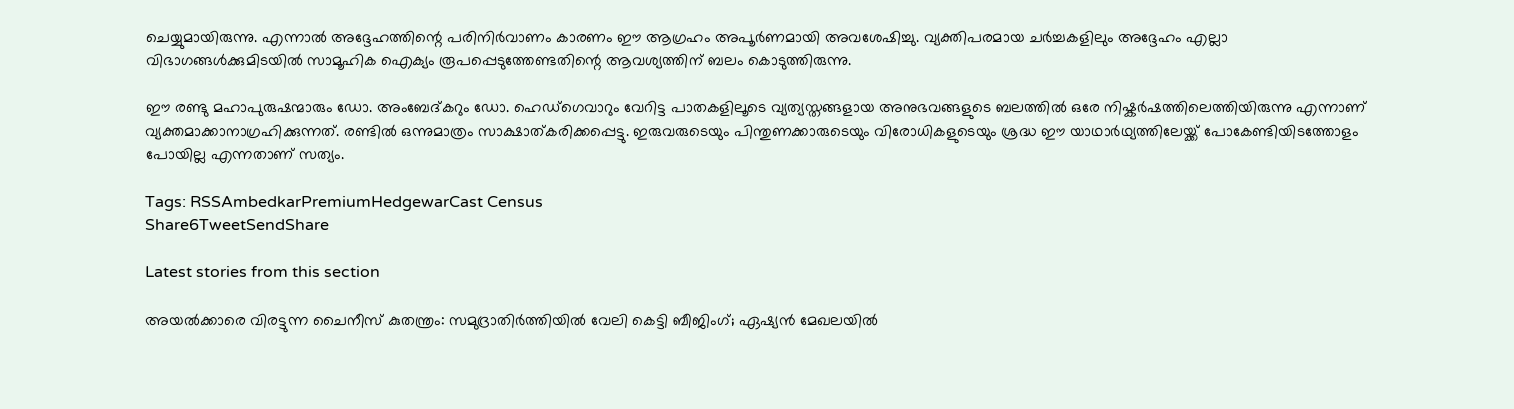ചെയ്യുമായിരുന്നു. എന്നാൽ അദ്ദേഹത്തിന്റെ പരിനിർവാണം കാരണം ഈ ആഗ്രഹം അപൂർണമായി അവശേഷിച്ചു. വ്യക്തിപരമായ ചർച്ചകളിലും അദ്ദേഹം എല്ലാ വിഭാഗങ്ങൾക്കുമിടയിൽ സാമൂഹിക ഐക്യം രൂപപ്പെടുത്തേണ്ടതിന്റെ ആവശ്യത്തിന് ബലം കൊടുത്തിരുന്നു.

ഈ രണ്ടു മഹാപുരുഷന്മാരും ഡോ. അംബേദ്കറും ഡോ. ഹെഡ്ഗെവാറും വേറിട്ട പാതകളിലൂടെ വ്യത്യസ്തങ്ങളായ അനുഭവങ്ങളുടെ ബലത്തിൽ ഒരേ നിഷ്കർഷത്തിലെത്തിയിരുന്നു എന്നാണ് വ്യക്തമാക്കാനാഗ്രഹിക്കുന്നത്. രണ്ടിൽ ഒന്നുമാത്രം സാക്ഷാത്കരിക്കപ്പെട്ടു. ഇരുവരുടെയും പിന്തുണക്കാരുടെയും വിരോധികളുടെയും ശ്രദ്ധ ഈ യാഥാർഥ്യത്തിലേയ്ക്ക് പോകേണ്ടിയിടത്തോളം പോയില്ല എന്നതാണ് സത്യം.

Tags: RSSAmbedkarPremiumHedgewarCast Census
Share6TweetSendShare

Latest stories from this section

അയൽക്കാരെ വിരട്ടുന്ന ചൈനീസ് കുതന്ത്രം: സമുദ്രാതിർത്തിയിൽ വേലി കെട്ടി ബീജിംഗ്; ഏഷ്യൻ മേഖലയിൽ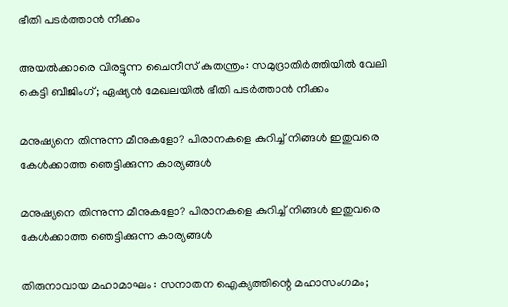ഭീതി പടർത്താൻ നീക്കം

അയൽക്കാരെ വിരട്ടുന്ന ചൈനീസ് കുതന്ത്രം: സമുദ്രാതിർത്തിയിൽ വേലി കെട്ടി ബീജിംഗ്; ഏഷ്യൻ മേഖലയിൽ ഭീതി പടർത്താൻ നീക്കം

മനുഷ്യനെ തിന്നുന്ന മീനുകളോ? പിരാനകളെ കുറിച്ച് നിങ്ങൾ ഇതുവരെ കേൾക്കാത്ത ഞെട്ടിക്കുന്ന കാര്യങ്ങൾ

മനുഷ്യനെ തിന്നുന്ന മീനുകളോ? പിരാനകളെ കുറിച്ച് നിങ്ങൾ ഇതുവരെ കേൾക്കാത്ത ഞെട്ടിക്കുന്ന കാര്യങ്ങൾ

തിരുനാവായ മഹാമാഘം : സനാതന ഐക്യത്തിന്റെ മഹാസംഗമം;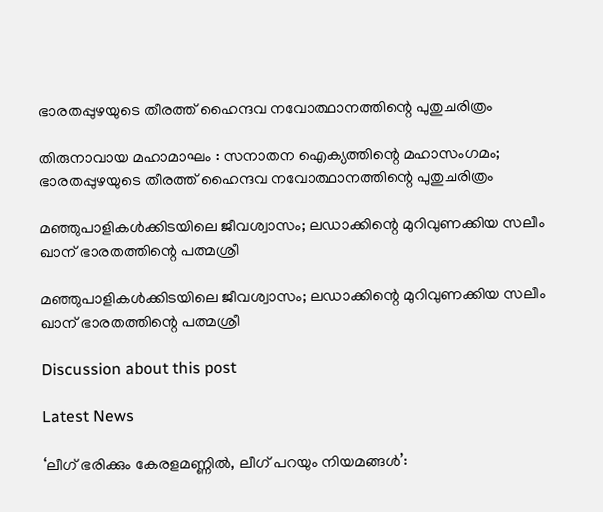ഭാരതപ്പുഴയുടെ തീരത്ത് ഹൈന്ദവ നവോത്ഥാനത്തിന്റെ പുതുചരിത്രം

തിരുനാവായ മഹാമാഘം : സനാതന ഐക്യത്തിന്റെ മഹാസംഗമം; ഭാരതപ്പുഴയുടെ തീരത്ത് ഹൈന്ദവ നവോത്ഥാനത്തിന്റെ പുതുചരിത്രം

മഞ്ഞുപാളികൾക്കിടയിലെ ജീവശ്വാസം; ലഡാക്കിന്റെ മുറിവുണക്കിയ സലീം ഖാന് ഭാരതത്തിന്റെ പത്മശ്രീ

മഞ്ഞുപാളികൾക്കിടയിലെ ജീവശ്വാസം; ലഡാക്കിന്റെ മുറിവുണക്കിയ സലീം ഖാന് ഭാരതത്തിന്റെ പത്മശ്രീ

Discussion about this post

Latest News

‘ലീഗ് ഭരിക്കും കേരളമണ്ണിൽ, ലീഗ് പറയും നിയമങ്ങൾ’: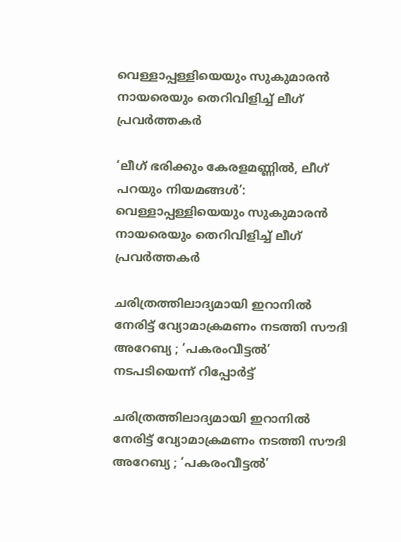വെള്ളാപ്പള്ളിയെയും സുകുമാരൻ നായരെയും തെറിവിളിച്ച് ലീഗ് പ്രവർത്തകർ

‘ലീഗ് ഭരിക്കും കേരളമണ്ണിൽ, ലീഗ് പറയും നിയമങ്ങൾ’: വെള്ളാപ്പള്ളിയെയും സുകുമാരൻ നായരെയും തെറിവിളിച്ച് ലീഗ് പ്രവർത്തകർ

ചരിത്രത്തിലാദ്യമായി ഇറാനിൽ നേരിട്ട് വ്യോമാക്രമണം നടത്തി സൗദി അറേബ്യ ; ‘പകരംവീട്ടൽ’ നടപടിയെന്ന് റിപ്പോർട്ട്

ചരിത്രത്തിലാദ്യമായി ഇറാനിൽ നേരിട്ട് വ്യോമാക്രമണം നടത്തി സൗദി അറേബ്യ ; ‘പകരംവീട്ടൽ’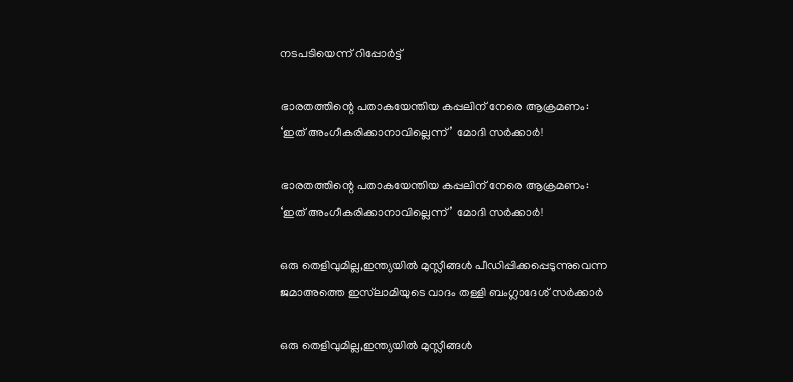നടപടിയെന്ന് റിപ്പോർട്ട്

ഭാരതത്തിന്റെ പതാകയേന്തിയ കപ്പലിന് നേരെ ആക്രമണം: ‘ഇത് അംഗീകരിക്കാനാവില്ലെന്ന്’ മോദി സർക്കാർ!

ഭാരതത്തിന്റെ പതാകയേന്തിയ കപ്പലിന് നേരെ ആക്രമണം: ‘ഇത് അംഗീകരിക്കാനാവില്ലെന്ന്’ മോദി സർക്കാർ!

ഒരു തെളിവുമില്ല,ഇന്ത്യയിൽ മുസ്ലീങ്ങൾ പീഡിപ്പിക്കപ്പെടുന്നുവെന്ന ജമാഅത്തെ ഇസ്‌ലാമിയുടെ വാദം തള്ളി ബംഗ്ലാദേശ് സർക്കാർ

ഒരു തെളിവുമില്ല,ഇന്ത്യയിൽ മുസ്ലീങ്ങൾ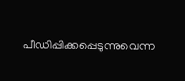പീഡിപ്പിക്കപ്പെടുന്നുവെന്ന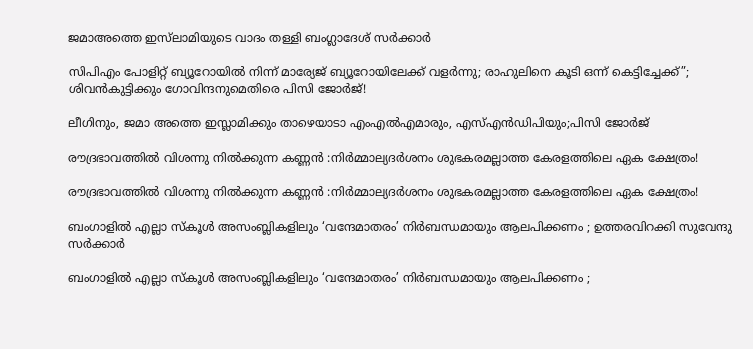ജമാഅത്തെ ഇസ്‌ലാമിയുടെ വാദം തള്ളി ബംഗ്ലാദേശ് സർക്കാർ

സിപിഎം പോളിറ്റ് ബ്യൂറോയിൽ നിന്ന് മാര്യേജ് ബ്യൂറോയിലേക്ക് വളർന്നു; രാഹുലിനെ കൂടി ഒന്ന് കെട്ടിച്ചേക്ക്”; ശിവൻകുട്ടിക്കും ഗോവിന്ദനുമെതിരെ പിസി ജോർജ്!

ലീഗിനും, ജമാ അത്തെ ഇസ്ലാമിക്കും താഴെയാടാ എംഎൽഎമാരും, എസ്എൻഡിപിയും;പിസി ജോർജ്

രൗദ്രഭാവത്തിൽ വിശന്നു നിൽക്കുന്ന കണ്ണൻ :നിർമ്മാല്യദർശനം ശുഭകരമല്ലാത്ത കേരളത്തിലെ ഏക ക്ഷേത്രം!

രൗദ്രഭാവത്തിൽ വിശന്നു നിൽക്കുന്ന കണ്ണൻ :നിർമ്മാല്യദർശനം ശുഭകരമല്ലാത്ത കേരളത്തിലെ ഏക ക്ഷേത്രം!

ബംഗാളിൽ എല്ലാ സ്കൂൾ അസംബ്ലികളിലും ‘വന്ദേമാതരം’ നിർബന്ധമായും ആലപിക്കണം ; ഉത്തരവിറക്കി സുവേന്ദു സർക്കാർ

ബംഗാളിൽ എല്ലാ സ്കൂൾ അസംബ്ലികളിലും ‘വന്ദേമാതരം’ നിർബന്ധമായും ആലപിക്കണം ;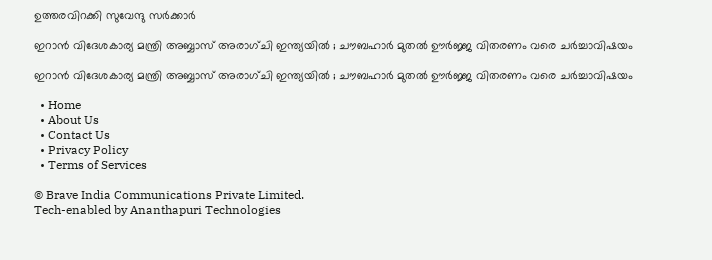ഉത്തരവിറക്കി സുവേന്ദു സർക്കാർ

ഇറാൻ വിദേശകാര്യ മന്ത്രി അബ്ബാസ് അരാഗ്ചി ഇന്ത്യയിൽ ; ചൗബഹാർ മുതൽ ഊർജ്ജ വിതരണം വരെ ചർച്ചാവിഷയം

ഇറാൻ വിദേശകാര്യ മന്ത്രി അബ്ബാസ് അരാഗ്ചി ഇന്ത്യയിൽ ; ചൗബഹാർ മുതൽ ഊർജ്ജ വിതരണം വരെ ചർച്ചാവിഷയം

  • Home
  • About Us
  • Contact Us
  • Privacy Policy
  • Terms of Services

© Brave India Communications Private Limited.
Tech-enabled by Ananthapuri Technologies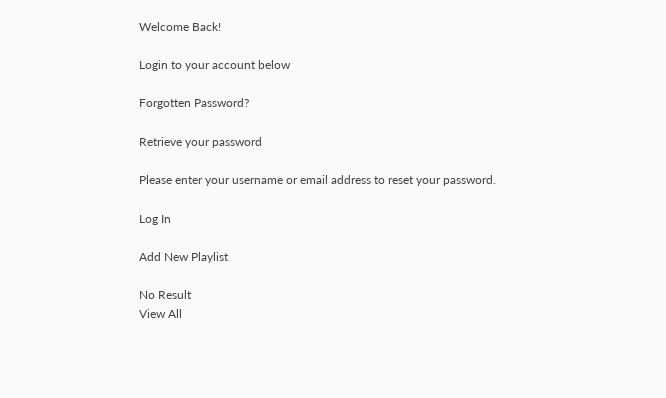Welcome Back!

Login to your account below

Forgotten Password?

Retrieve your password

Please enter your username or email address to reset your password.

Log In

Add New Playlist

No Result
View All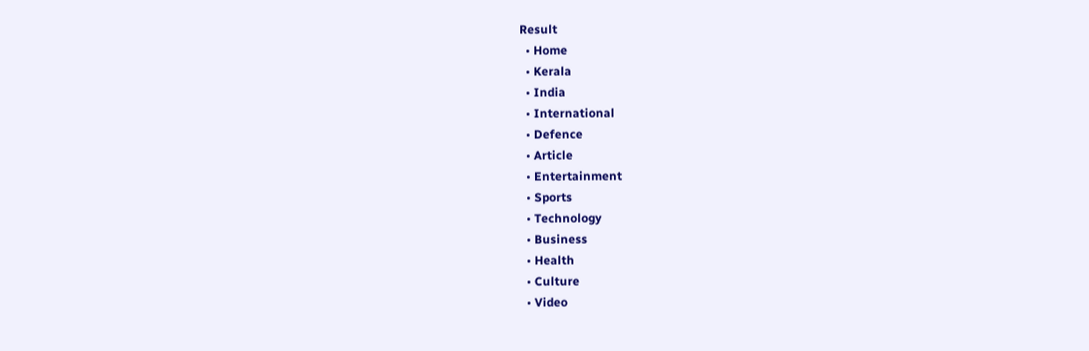Result
  • Home
  • Kerala
  • India
  • International
  • Defence
  • Article
  • Entertainment
  • Sports
  • Technology
  • Business
  • Health
  • Culture
  • Video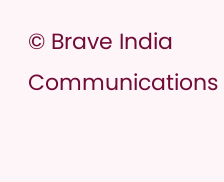© Brave India Communications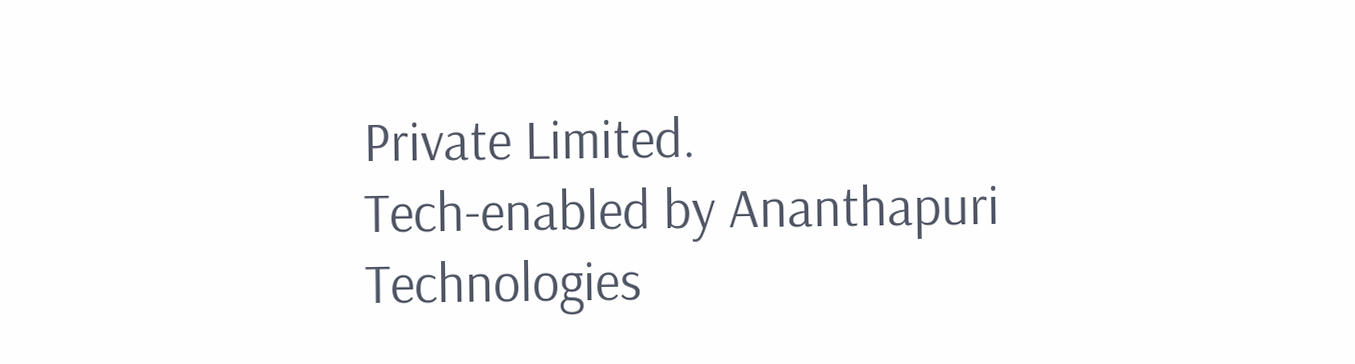Private Limited.
Tech-enabled by Ananthapuri Technologies